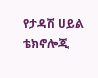የታዳሽ ሀይል ቴክኖሎጂ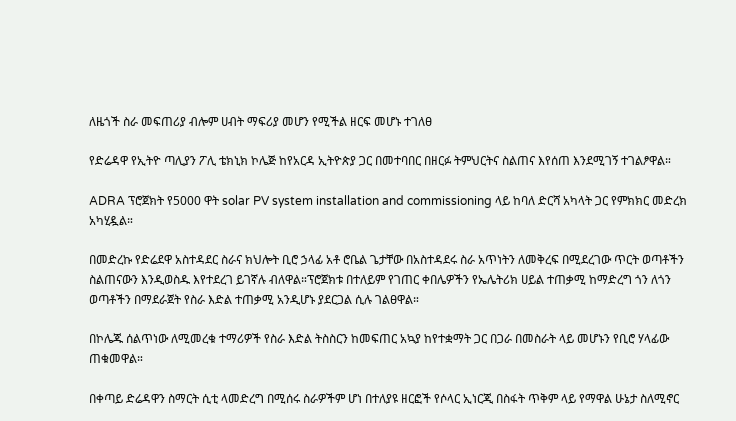ለዜጎች ስራ መፍጠሪያ ብሎም ሀብት ማፍሪያ መሆን የሚችል ዘርፍ መሆኑ ተገለፀ

የድሬዳዋ የኢትዮ ጣሊያን ፖሊ ቴክኒክ ኮሌጅ ከየአርዳ ኢትዮጵያ ጋር በመተባበር በዘርፉ ትምህርትና ስልጠና እየሰጠ እንደሚገኝ ተገልፆዋል።

ADRA ፕሮጀክት የ5000 ዋት solar PV system installation and commissioning ላይ ከባለ ድርሻ አካላት ጋር የምክክር መድረክ አካሂዷል።

በመድረኩ የድሬደዋ አስተዳደር ስራና ክህሎት ቢሮ ኃላፊ አቶ ሮቤል ጌታቸው በአስተዳደሩ ስራ አጥነትን ለመቅረፍ በሚደረገው ጥርት ወጣቶችን ስልጠናውን እንዲወስዱ እየተደረገ ይገኛሉ ብለዋል።ፕሮጀክቱ በተለይም የገጠር ቀበሌዎችን የኤሌትሪክ ሀይል ተጠቃሚ ከማድረግ ጎን ለጎን ወጣቶችን በማደራጀት የስራ እድል ተጠቃሚ አንዲሆኑ ያደርጋል ሲሉ ገልፀዋል።

በኮሌጁ ሰልጥነው ለሚመረቁ ተማሪዎች የስራ እድል ትስስርን ከመፍጠር አኳያ ከየተቋማት ጋር በጋራ በመስራት ላይ መሆኑን የቢሮ ሃላፊው ጠቁመዋል።

በቀጣይ ድሬዳዋን ስማርት ሲቲ ላመድረግ በሚሰሩ ስራዎችም ሆነ በተለያዩ ዘርፎች የሶላር ኢነርጂ በስፋት ጥቅም ላይ የማዋል ሁኔታ ስለሚኖር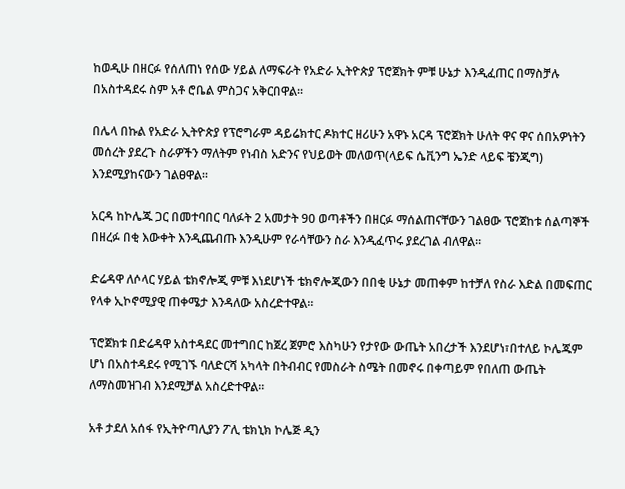ከወዲሁ በዘርፉ የሰለጠነ የሰው ሃይል ለማፍራት የአድራ ኢትዮጵያ ፕሮጀክት ምቹ ሁኔታ እንዲፈጠር በማስቻሉ በአስተዳደሩ ስም አቶ ሮቤል ምስጋና አቅርበዋል።

በሌላ በኩል የአድራ ኢትዮጵያ የፕሮግራም ዳይሬክተር ዶክተር ዘሪሁን አዋኑ አርዳ ፕሮጀክት ሁለት ዋና ዋና ሰበአዎነትን መሰረት ያደረጉ ስራዎችን ማለትም የነብስ አድንና የህይወት መለወጥ(ላይፍ ሴቪንግ ኤንድ ላይፍ ቼንጂግ) እንደሚያከናውን ገልፀዋል።

አርዳ ከኮሌጁ ጋር በመተባበር ባለፉት 2 አመታት 90 ወጣቶችን በዘርፉ ማሰልጠናቸውን ገልፀው ፕሮጀከቱ ሰልጣኞች በዘረፉ በቂ እውቀት እንዲጨብጡ እንዲሁም የራሳቸውን ስራ እንዲፈጥሩ ያደረገል ብለዋል።

ድሬዳዋ ለሶላር ሃይል ቴክኖሎጂ ምቹ እነደሆነች ቴክኖሎጂውን በበቂ ሁኔታ መጠቀም ከተቻለ የስራ እድል በመፍጠር የላቀ ኢኮኖሚያዊ ጠቀሜታ እንዳለው አስረድተዋል።

ፕሮጀክቱ በድሬዳዋ አስተዳደር መተግበር ከጀረ ጀምሮ እስካሁን የታየው ውጤት አበረታች እንደሆነ፣በተለይ ኮሌጁም ሆነ በአስተዳደሩ የሚገኙ ባለድርሻ አካላት በትብብር የመስራት ስሜት በመኖሩ በቀጣይም የበለጠ ውጤት ለማስመዝገብ እንደሚቻል አስረድተዋል።

አቶ ታደለ አሰፋ የኢትዮጣሊያን ፖሊ ቴክኒክ ኮሌጅ ዲን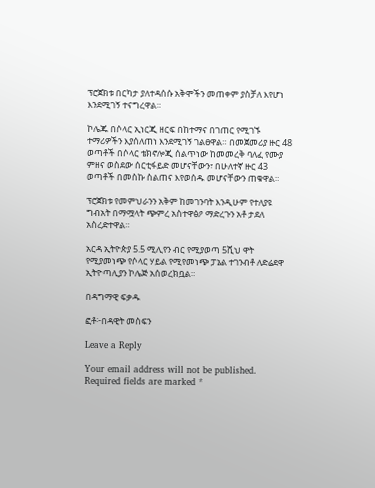ፕሮጀክቱ በርካታ ያለተዳሰሱ አቅሞችን መጠቀም ያስቻለ እየሆነ እንደሚገኝ ተናግረዋል።

ኮሌጁ በሶላር ኢነርጂ ዘርፍ በከተማና በገጠር የሚገኙ ተማሪዎችን እያሰለጠነ እንደሚገኝ ገልፀዋል። በመጀመሪያ ዙር 48 ወጣቶች በሶላር ቴክኖሎጂ ሰልጥነው ከመመረቅ ባለፈ የሙያ ምዘና ወስደው ሰርቲፋይድ መሆናቸውን፣ በሁለተኛ ዙር 43 ወጣቶች በመስኩ ስልጠና እየወሰዱ መሆናቸውን ጠቁዋል።

ፕሮጀክቱ የመምህራንን አቅም ከመገንባት እንዲሁም የተለያዩ ግብአት በማሟላት ጭምረ አስተዋፅዖ ማድረጉን አቶ ታደለ አስረድተዋል።

አርዳ ኢትዮጵያ 5.5 ሚሊየን ብር የሚያወጣ 5ሺህ ዋት የሚያመነጭ የሶላር ሃይል የሚየመነጭ ፓኔል ተገንብቶ ለድሬደዋ ኢትዮጣሊያን ኮሌጅ አሰወረክቧል።

በዳግማዊ ፍቃዱ

ፎቶ፦በዳዊት መስፍን

Leave a Reply

Your email address will not be published. Required fields are marked *